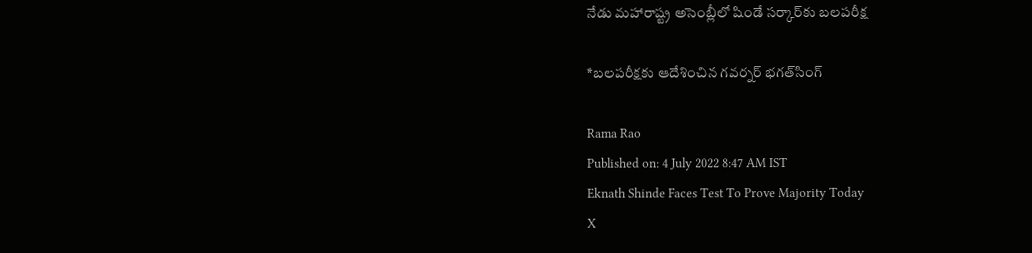నేడు మహారాష్ట్ర అసెంబ్లీలో షిండే సర్కార్‌కు బలపరీక్ష

*బలపరీక్షకు ఆదేశించిన గవర్నర్ భగత్‌సింగ్

Rama Rao
Published on: 4 July 2022 8:47 AM IST
Eknath Shinde Faces Test To Prove Majority Today
X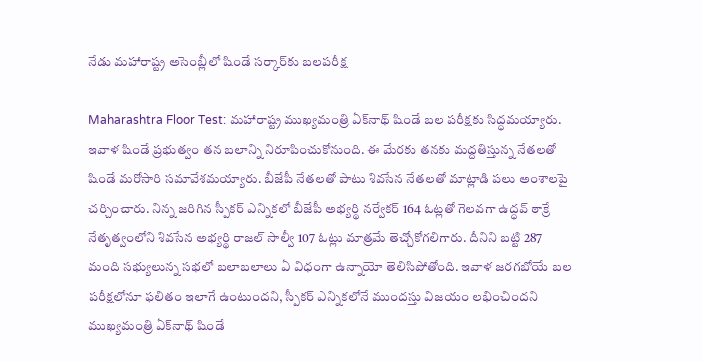నేడు మహారాష్ట్ర అసెంబ్లీలో షిండే సర్కార్‌కు బలపరీక్ష

Maharashtra Floor Test: మహారాష్ట్ర ముఖ్యమంత్రి ఏక్‌నాథ్‌ షిండే బల పరీక్షకు సిద్ధమయ్యారు. ఇవాళ షిండే ప్రభుత్వం తన బలాన్ని నిరూపించుకోనుంది. ఈ మేరకు తనకు మద్దతిస్తున్న నేతలతో షిండే మరోసారి సమావేశమయ్యారు. బీజేపీ నేతలతో పాటు శివసేన నేతలతో మాట్లాడి పలు అంశాలపై చర్చించారు. నిన్న జరిగిన స్పీకర్ ఎన్నికలో బీజేపీ అభ్యర్థి నర్వేకర్ 164 ఓట్లతో గెలవగా ఉద్ధవ్ ఠాక్రే నేతృత్వంలోని శివసేన అభ్యర్థి రాజల్ సాల్వీ 107 ఓట్లు మాత్రమే తెచ్చోకోగలిగారు. దీనిని బట్టి 287 మంది సభ్యులున్న సభలో బలాబలాలు ఏ విధంగా ఉన్నాయో తెలిసిపోతోంది. ఇవాళ జరగబోయే బల పరీక్షలోనూ ఫలితం ఇలాగే ఉంటుందని, స్పీకర్ ఎన్నికలోనే ముందస్తు విజయం లభించిందని ముఖ్యమంత్రి ఏక్‌నాథ్ షిండే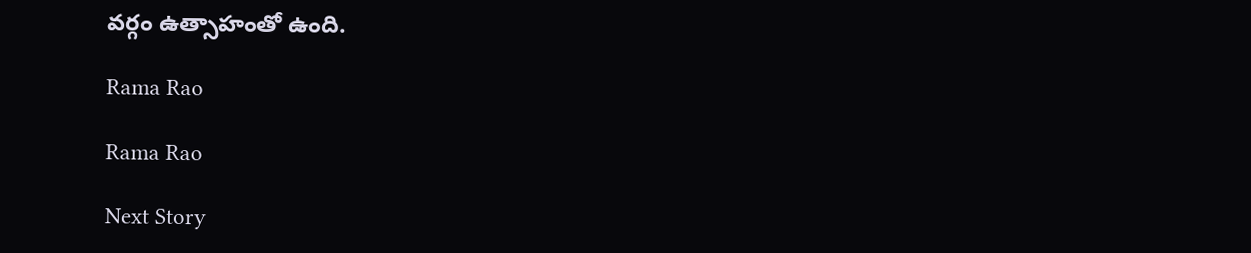వర్గం ఉత్సాహంతో ఉంది.

Rama Rao

Rama Rao

Next Story